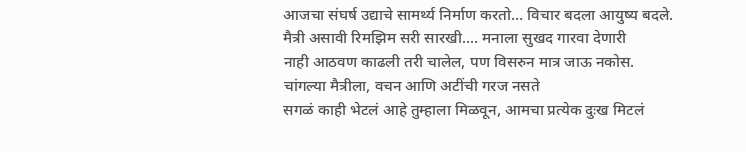आजचा संघर्ष उद्याचे सामर्थ्य निर्माण करतो… विचार बदला आयुष्य बदले.
मैत्री असावी रिमझिम सरी सारखी.... मनाला सुखद गारवा देणारी
नाही आठवण काढली तरी चालेल, पण विसरुन मात्र जाऊ नकोस.
चांगल्या मैत्रीला, वचन आणि अटींची गरज नसते
सगळं काही भेटलं आहे तुम्हाला मिळवून, आमचा प्रत्येक दुःख मिटलं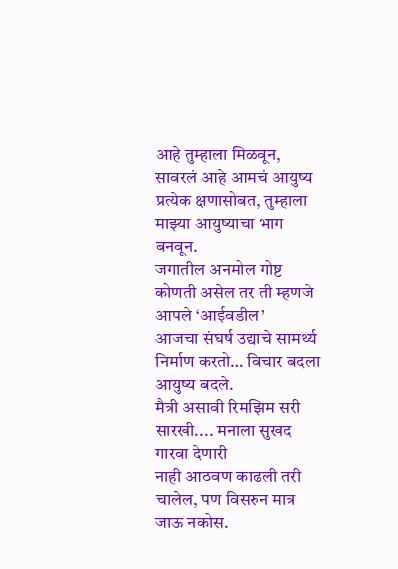आहे तुम्हाला मिळवून, सावरलं आहे आमचं आयुष्य प्रत्येक क्षणासोबत, तुम्हाला माझ्या आयुष्याचा भाग बनवून.
जगातील अनमोल गोष्ट कोणती असेल तर ती म्हणजे आपले ‘आईवडील’
आजचा संघर्ष उद्याचे सामर्थ्य निर्माण करतो… विचार बदला आयुष्य बदले.
मैत्री असावी रिमझिम सरी सारखी.... मनाला सुखद गारवा देणारी
नाही आठवण काढली तरी चालेल, पण विसरुन मात्र जाऊ नकोस.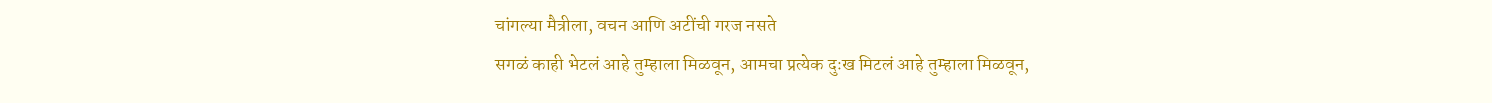चांगल्या मैत्रीला, वचन आणि अटींची गरज नसते
सगळं काही भेटलं आहे तुम्हाला मिळवून, आमचा प्रत्येक दुःख मिटलं आहे तुम्हाला मिळवून,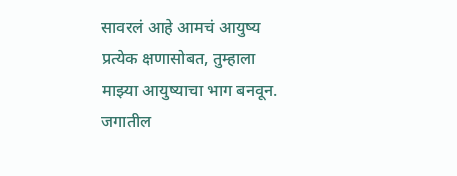सावरलं आहे आमचं आयुष्य प्रत्येक क्षणासोबत, तुम्हाला माझ्या आयुष्याचा भाग बनवून.
जगातील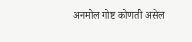अनमोल गोष्ट कोणती असेल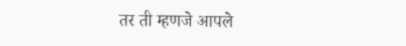तर ती म्हणजे आपले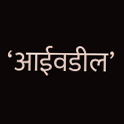‘आईवडील’